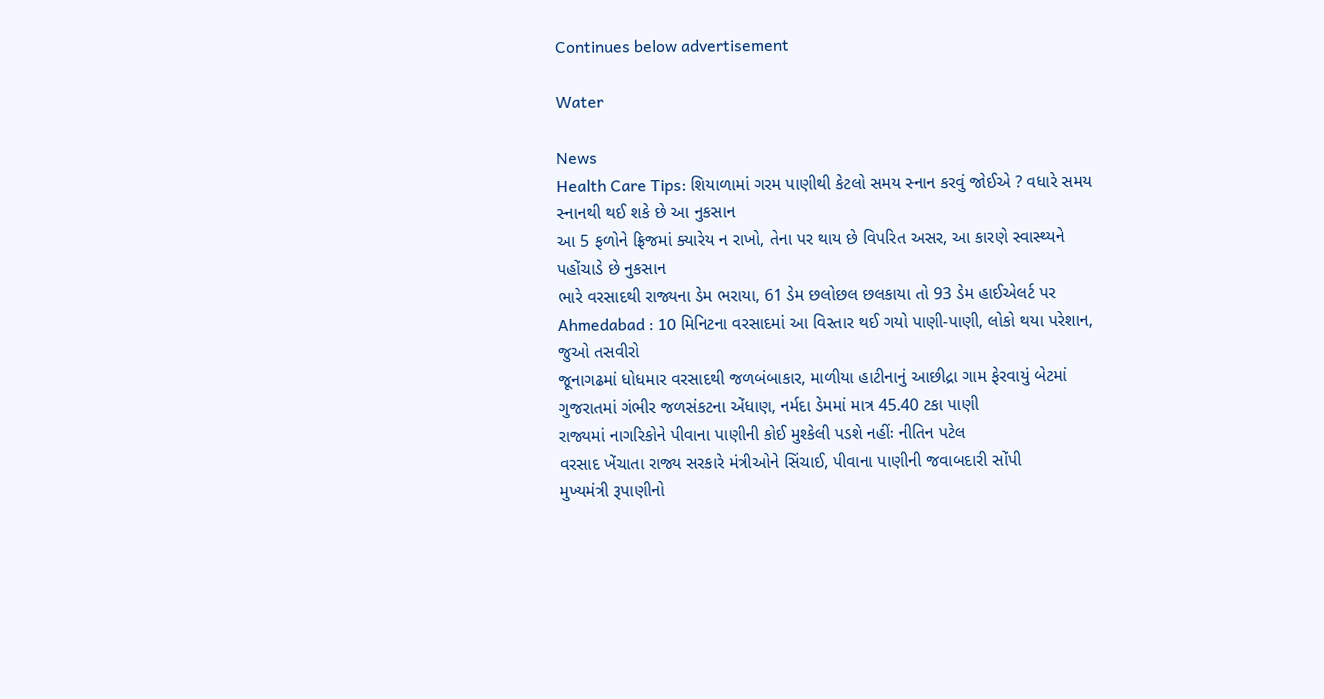Continues below advertisement

Water

News
Health Care Tips: શિયાળામાં ગરમ પાણીથી કેટલો સમય સ્નાન કરવું જોઈએ ? વધારે સમય સ્નાનથી થઈ શકે છે આ નુકસાન
આ 5 ફળોને ફ્રિજમાં ક્યારેય ન રાખો, તેના પર થાય છે વિપરિત અસર, આ કારણે સ્વાસ્થ્યને પહોંચાડે છે નુકસાન
ભારે વરસાદથી રાજ્યના ડેમ ભરાયા, 61 ડેમ છલોછલ છલકાયા તો 93 ડેમ હાઈએલર્ટ પર
Ahmedabad : 10 મિનિટના વરસાદમાં આ વિસ્તાર થઈ ગયો પાણી-પાણી, લોકો થયા પરેશાન, જુઓ તસવીરો
જૂનાગઢમાં ધોધમાર વરસાદથી જળબંબાકાર, માળીયા હાટીનાનું આછીદ્રા ગામ ફેરવાયું બેટમાં
ગુજરાતમાં ગંભીર જળસંકટના એંધાણ, નર્મદા ડેમમાં માત્ર 45.40 ટકા પાણી
રાજ્યમાં નાગરિકોને પીવાના પાણીની કોઈ મુશ્કેલી પડશે નહીંઃ નીતિન પટેલ
વરસાદ ખેંચાતા રાજ્ય સરકારે મંત્રીઓને સિંચાઈ, પીવાના પાણીની જવાબદારી સોંપી
મુખ્યમંત્રી રૂપાણીનો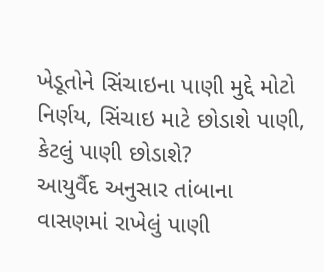ખેડૂતોને સિંચાઇના પાણી મુદ્દે મોટો નિર્ણય, સિંચાઇ માટે છોડાશે પાણી, કેટલું પાણી છોડાશે?
આયુર્વૈદ અનુસાર તાંબાના વાસણમાં રાખેલું પાણી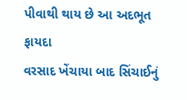પીવાથી થાય છે આ અદભૂત ફાયદા
વરસાદ ખેંચાયા બાદ સિંચાઈનું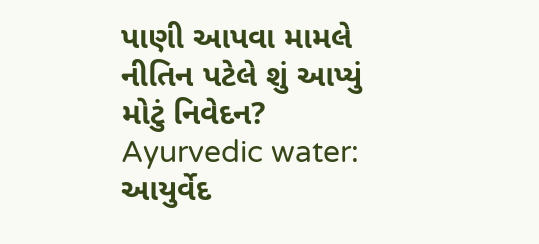પાણી આપવા મામલે નીતિન પટેલે શું આપ્યું મોટું નિવેદન?
Ayurvedic water: આયુર્વેદ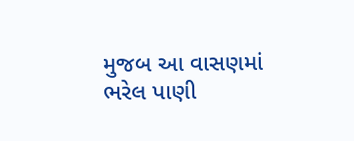મુજબ આ વાસણમાં ભરેલ પાણી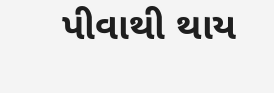પીવાથી થાય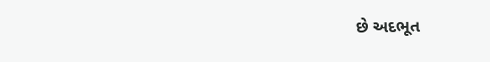છે અદભૂત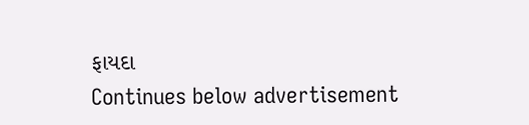ફાયદા
Continues below advertisement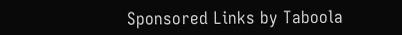Sponsored Links by Taboola